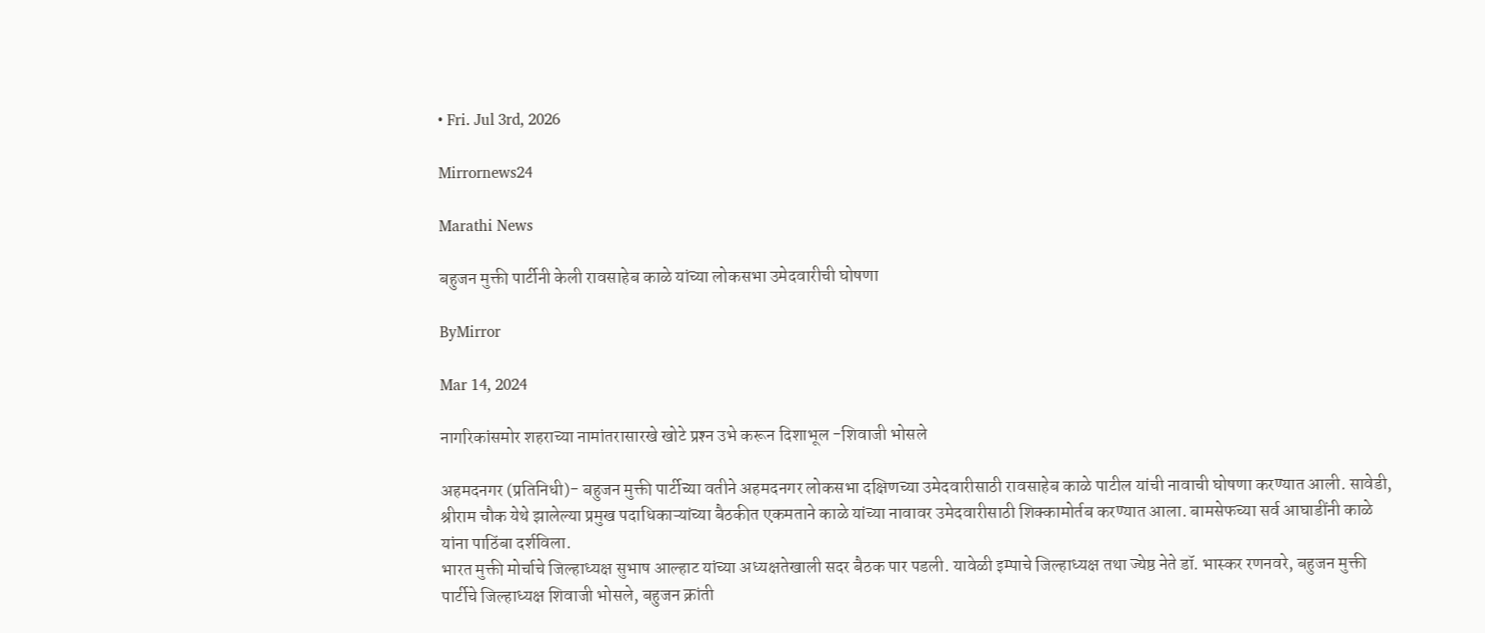• Fri. Jul 3rd, 2026

Mirrornews24

Marathi News

बहुजन मुक्ती पार्टीनी केली रावसाहेब काळे यांच्या लोकसभा उमेदवारीची घोषणा

ByMirror

Mar 14, 2024

नागरिकांसमोर शहराच्या नामांतरासारखे खोटे प्रश्‍न उभे करून दिशाभूल -शिवाजी भोसले

अहमदनगर (प्रतिनिधी)- बहुजन मुक्ती पार्टीच्या वतीने अहमदनगर लोकसभा दक्षिणच्या उमेदवारीसाठी रावसाहेब काळे पाटील यांची नावाची घोषणा करण्यात आली. सावेडी, श्रीराम चौक येथे झालेल्या प्रमुख पदाधिकाऱ्यांच्या बैठकीत एकमताने काळे यांच्या नावावर उमेदवारीसाठी शिक्कामोर्तब करण्यात आला. बामसेफच्या सर्व आघाडींनी काळे यांना पाठिंबा दर्शविला.
भारत मुक्ती मोर्चाचे जिल्हाध्यक्ष सुभाष आल्हाट यांच्या अध्यक्षतेखाली सदर बैठक पार पडली. यावेळी इम्पाचे जिल्हाध्यक्ष तथा ज्येष्ठ नेते डॉ. भास्कर रणनवरे, बहुजन मुक्ती पार्टीचे जिल्हाध्यक्ष शिवाजी भोसले, बहुजन क्रांती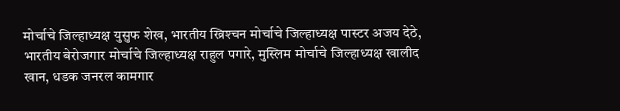मोर्चाचे जिल्हाध्यक्ष युसुफ शेख, भारतीय ख्रिश्‍चन मोर्चाचे जिल्हाध्यक्ष पास्टर अजय देठे, भारतीय बेरोजगार मोर्चाचे जिल्हाध्यक्ष राहुल पगारे, मुस्लिम मोर्चाचे जिल्हाध्यक्ष खालीद खान, धडक जनरल कामगार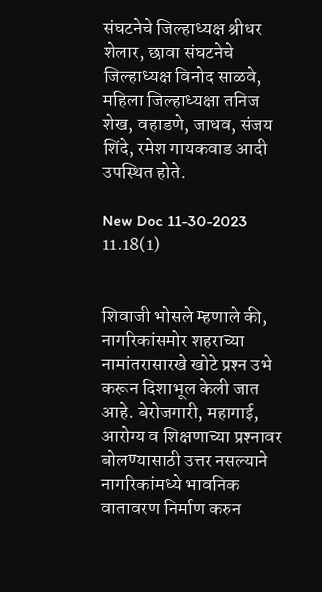संघटनेचे जिल्हाध्यक्ष श्रीधर शेलार, छावा संघटनेचे जिल्हाध्यक्ष विनोद साळवे, महिला जिल्हाध्यक्षा तनिज शेख, वहाडणे, जाधव, संजय शिंदे, रमेश गायकवाड आदी उपस्थित होते.

New Doc 11-30-2023 11.18(1)


शिवाजी भोसले म्हणाले की, नागरिकांसमोर शहराच्या नामांतरासारखे खोटे प्रश्‍न उभे करून दिशाभूल केली जात आहे. बेरोजगारी, महागाई, आरोग्य व शिक्षणाच्या प्रश्‍नावर बोलण्यासाठी उत्तर नसल्याने नागरिकांमध्ये भावनिक वातावरण निर्माण करुन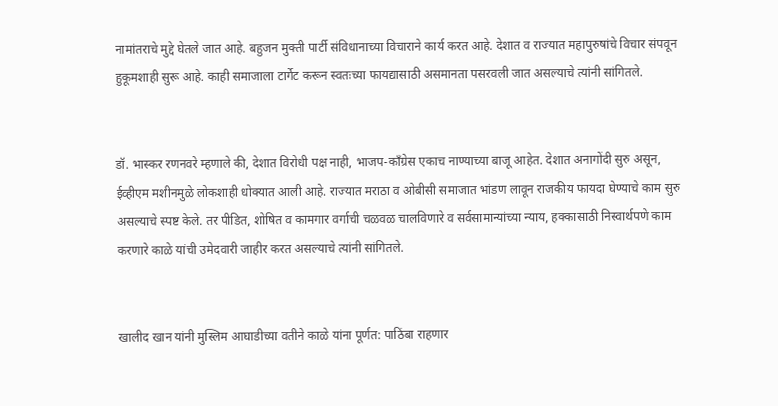नामांतराचे मुद्दे घेतले जात आहे. बहुजन मुक्ती पार्टी संविधानाच्या विचाराने कार्य करत आहे. देशात व राज्यात महापुरुषांचे विचार संपवून हुकूमशाही सुरू आहे. काही समाजाला टार्गेट करून स्वतःच्या फायद्यासाठी असमानता पसरवली जात असल्याचे त्यांनी सांगितले.


डॉ. भास्कर रणनवरे म्हणाले की, देशात विरोधी पक्ष नाही, भाजप-काँग्रेस एकाच नाण्याच्या बाजू आहेत. देशात अनागोंदी सुरु असून, ईव्हीएम मशीनमुळे लोकशाही धोक्यात आली आहे. राज्यात मराठा व ओबीसी समाजात भांडण लावून राजकीय फायदा घेण्याचे काम सुरु असल्याचे स्पष्ट केले. तर पीडित, शोषित व कामगार वर्गाची चळवळ चालविणारे व सर्वसामान्यांच्या न्याय, हक्कासाठी निस्वार्थपणे काम करणारे काळे यांची उमेदवारी जाहीर करत असल्याचे त्यांनी सांगितले.


खालीद खान यांनी मुस्लिम आघाडीच्या वतीने काळे यांना पूर्णत: पाठिंबा राहणार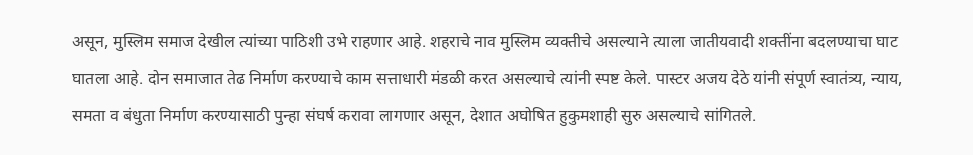असून, मुस्लिम समाज देखील त्यांच्या पाठिशी उभे राहणार आहे. शहराचे नाव मुस्लिम व्यक्तीचे असल्याने त्याला जातीयवादी शक्तींना बदलण्याचा घाट घातला आहे. दोन समाजात तेढ निर्माण करण्याचे काम सत्ताधारी मंडळी करत असल्याचे त्यांनी स्पष्ट केले. पास्टर अजय देठे यांनी संपूर्ण स्वातंत्र्य, न्याय, समता व बंधुता निर्माण करण्यासाठी पुन्हा संघर्ष करावा लागणार असून, देशात अघोषित हुकुमशाही सुरु असल्याचे सांगितले.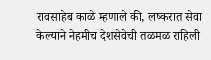रावसाहेब काळे म्हणाले की, लष्करात सेवा केल्याने नेहमीच देशसेवेची तळमळ राहिली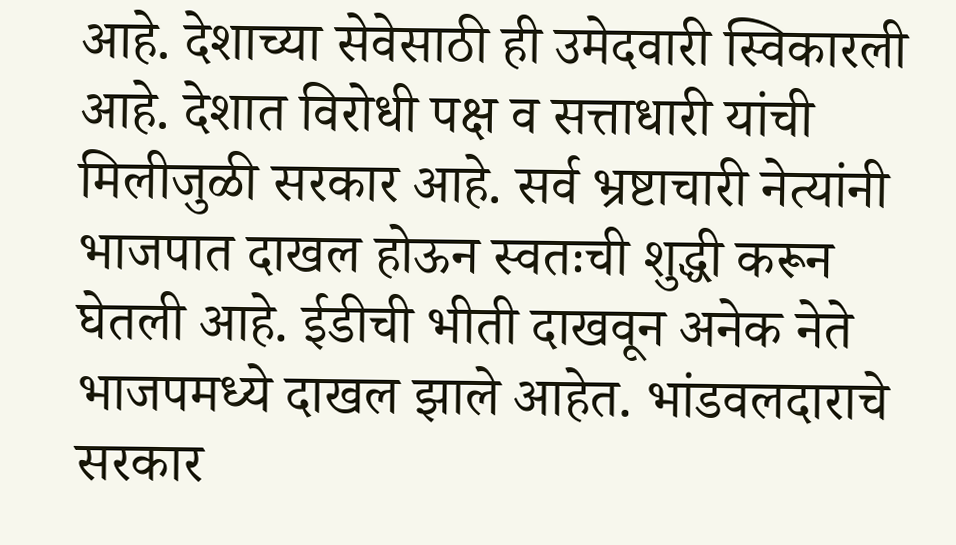आहे. देशाच्या सेवेसाठी ही उमेदवारी स्विकारली आहे. देशात विरोधी पक्ष व सत्ताधारी यांची मिलीजुळी सरकार आहे. सर्व भ्रष्टाचारी नेत्यांनी भाजपात दाखल होऊन स्वतःची शुद्धी करून घेतली आहे. ईडीची भीती दाखवून अनेक नेते भाजपमध्ये दाखल झाले आहेत. भांडवलदाराचे सरकार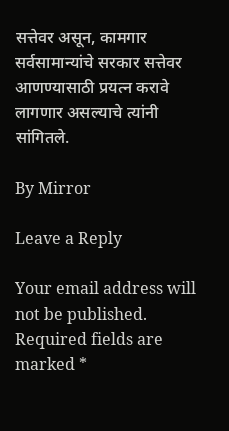सत्तेवर असून, कामगार सर्वसामान्यांचे सरकार सत्तेवर आणण्यासाठी प्रयत्न करावे लागणार असल्याचे त्यांनी सांगितले.

By Mirror

Leave a Reply

Your email address will not be published. Required fields are marked *